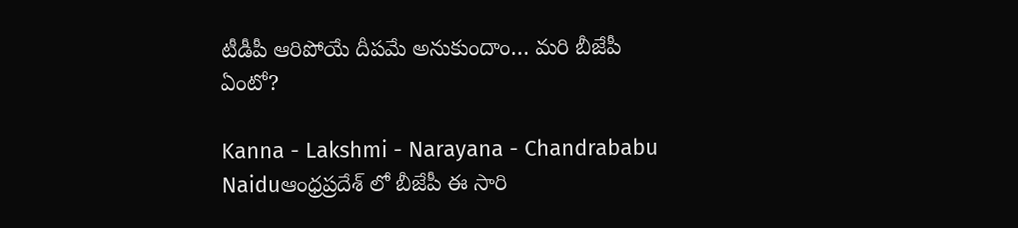టీడీపీ ఆరిపోయే దీపమే అనుకుందాం… మరి బీజేపీ ఏంటో?

Kanna - Lakshmi - Narayana - Chandrababu Naiduఆంధ్రప్రదేశ్ లో బీజేపీ ఈ సారి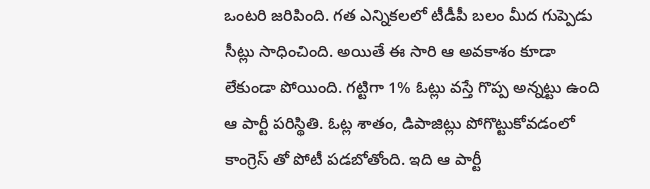ఒంటరి జరిపింది. గత ఎన్నికలలో టీడీపీ బలం మీద గుప్పెడు సీట్లు సాధించింది. అయితే ఈ సారి ఆ అవకాశం కూడా లేకుండా పోయింది. గట్టిగా 1% ఓట్లు వస్తే గొప్ప అన్నట్టు ఉంది ఆ పార్టీ పరిస్థితి. ఓట్ల శాతం, డిపాజిట్లు పోగొట్టుకోవడంలో కాంగ్రెస్ తో పోటీ పడబోతోంది. ఇది ఆ పార్టీ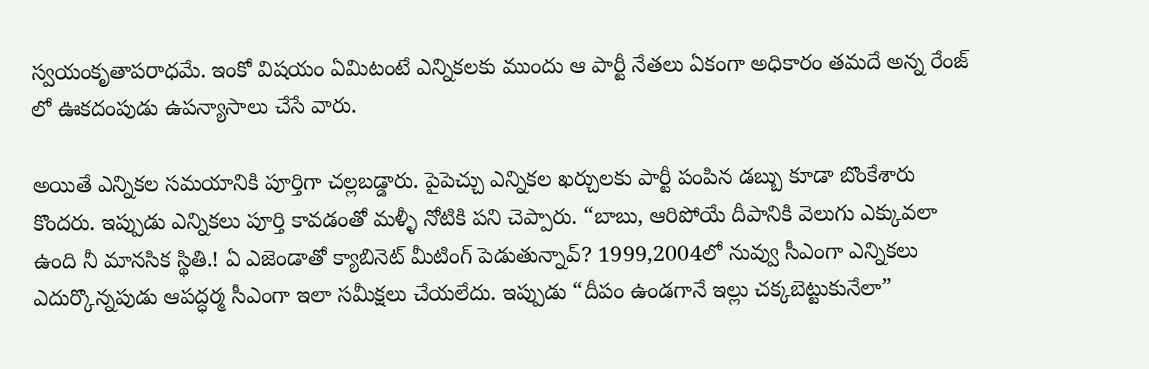స్వయంకృతాపరాధమే. ఇంకో విషయం ఏమిటంటే ఎన్నికలకు ముందు ఆ పార్టీ నేతలు ఏకంగా అధికారం తమదే అన్న రేంజ్ లో ఊకదంపుడు ఉపన్యాసాలు చేసే వారు.

అయితే ఎన్నికల సమయానికి పూర్తిగా చల్లబడ్డారు. పైపెచ్చు ఎన్నికల ఖర్చులకు పార్టీ పంపిన డబ్బు కూడా బొంకేశారు కొందరు. ఇప్పుడు ఎన్నికలు పూర్తి కావడంతో మళ్ళీ నోటికి పని చెప్పారు. “బాబు, ఆరిపోయే దీపానికి వెలుగు ఎక్కువలా ఉంది నీ మానసిక స్థితి.! ఏ ఎజెండాతో క్యాబినెట్ మీటింగ్ పెడుతున్నావ్? 1999,2004లో నువ్వు సీఎంగా ఎన్నికలు ఎదుర్కొన్నపుడు ఆపద్ధర్మ సీఎంగా ఇలా సమీక్షలు చేయలేదు. ఇప్పుడు “దీపం ఉండగానే ఇల్లు చక్కబెట్టుకునేలా”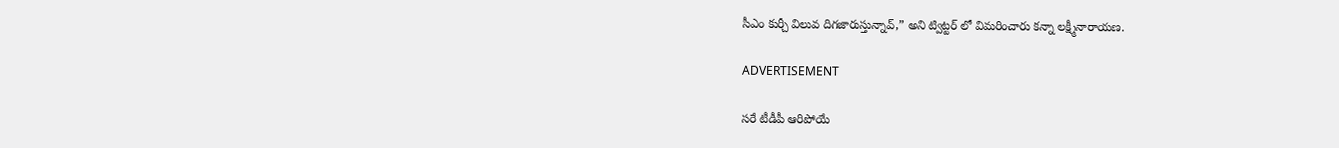సీఎం కుర్చీ విలువ దిగజారుస్తున్నావ్,” అని ట్విట్టర్ లో విమరించారు కన్నా లక్ష్మీనారాయణ.

ADVERTISEMENT

సరే టీడీపీ ఆరిపోయే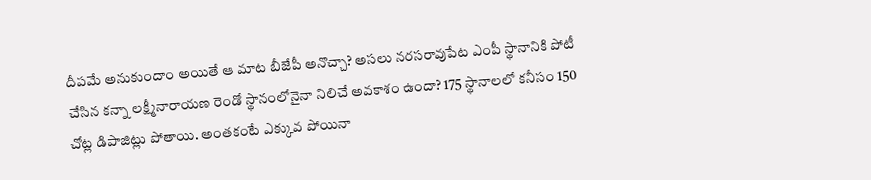దీపమే అనుకుందాం అయితే ఆ మాట బీజేపీ అనొచ్చా? అసలు నరసరావుపేట ఎంపీ స్థానానికి పోటీ చేసిన కన్నా లక్ష్మీనారాయణ రెండో స్థానంలోనైనా నిలిచే అవకాశం ఉందా? 175 స్థానాలలో కనీసం 150 చోట్ల డిపాజిట్లు పోతాయి. అంతకంటే ఎక్కువ పోయినా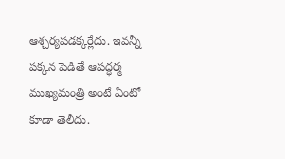ఆశ్చర్యపడక్కర్లేదు. ఇవన్నీ పక్కన పెడితే ఆపద్ధర్మ ముఖ్యమంత్రి అంటే ఏంటో కూడా తెలీదు.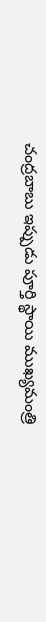చంద్రబాబు ఇప్పుడు పూర్తి స్థాయి ముఖ్యమంత్రి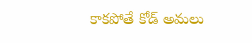కాకపోతే కోడ్ అమలు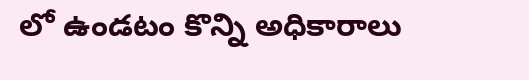లో ఉండటం కొన్ని అధికారాలు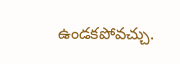ఉండకపోవచ్చు.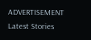ADVERTISEMENT
Latest Stories